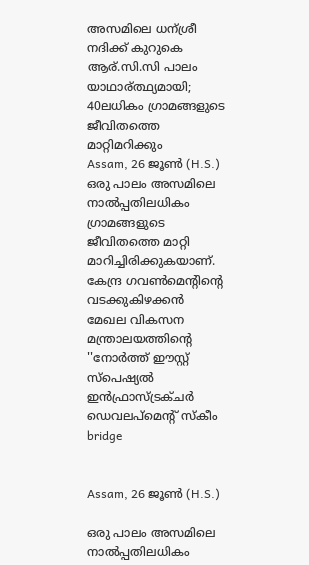അസമിലെ ധന്ശ്രീ നദിക്ക് കുറുകെ ആര്.സി.സി പാലം യാഥാര്ത്ഥ്യമായി; 40ലധികം ഗ്രാമങ്ങളുടെ ജീവിതത്തെ മാറ്റിമറിക്കും
Assam, 26 ജൂണ്‍ (H.S.) ഒരു പാലം അസമിലെ നാല്‍പ്പതിലധികം ഗ്രാമങ്ങളുടെ ജീവിതത്തെ മാറ്റി മാറിച്ചിരിക്കുകയാണ്. കേന്ദ്ര ഗവണ്‍മെന്റിന്റെ വടക്കുകിഴക്കന്‍ മേഖല വികസന മന്ത്രാലയത്തിന്റെ ''നോര്‍ത്ത് ഈസ്റ്റ് സ്‌പെഷ്യല്‍ ഇന്‍ഫ്രാസ്ട്രക്ചര്‍ ഡെവലപ്‌മെന്റ് സ്‌കീം
bridge


Assam, 26 ജൂണ്‍ (H.S.)

ഒരു പാലം അസമിലെ നാല്‍പ്പതിലധികം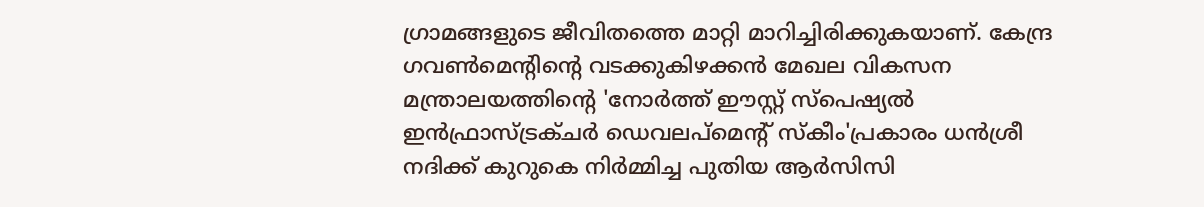ഗ്രാമങ്ങളുടെ ജീവിതത്തെ മാറ്റി മാറിച്ചിരിക്കുകയാണ്. കേന്ദ്ര ഗവണ്‍മെന്റിന്റെ വടക്കുകിഴക്കന്‍ മേഖല വികസന മന്ത്രാലയത്തിന്റെ 'നോര്‍ത്ത് ഈസ്റ്റ് സ്‌പെഷ്യല്‍ ഇന്‍ഫ്രാസ്ട്രക്ചര്‍ ഡെവലപ്‌മെന്റ് സ്‌കീം'പ്രകാരം ധന്‍ശ്രീ നദിക്ക് കുറുകെ നിര്‍മ്മിച്ച പുതിയ ആര്‍സിസി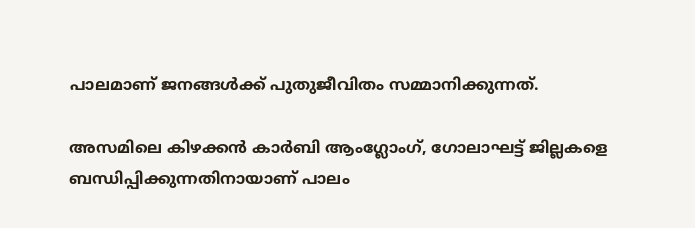പാലമാണ് ജനങ്ങള്‍ക്ക് പുതുജീവിതം സമ്മാനിക്കുന്നത്.

അസമിലെ കിഴക്കന്‍ കാര്‍ബി ആംഗ്ലോംഗ്, ഗോലാഘട്ട് ജില്ലകളെ ബന്ധിപ്പിക്കുന്നതിനായാണ് പാലം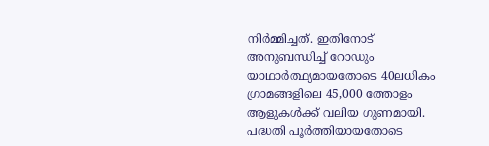നിര്‍മ്മിച്ചത്. ഇതിനോട് അനുബന്ധിച്ച് റോഡും യാഥാര്‍ത്ഥ്യമായതോടെ 40ലധികം ഗ്രാമങ്ങളിലെ 45,000 ത്തോളം ആളുകള്‍ക്ക് വലിയ ഗുണമായി. പദ്ധതി പൂര്‍ത്തിയായതോടെ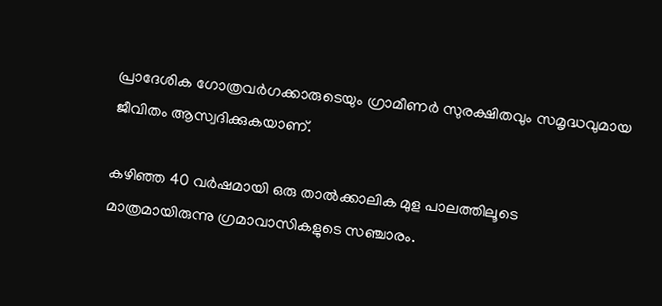പ്രാദേശിക ഗോത്രവര്‍ഗക്കാരുടെയും ഗ്രാമീണര്‍ സുരക്ഷിതവും സമൃദ്ധവുമായ ജീവിതം ആസ്വദിക്കുകയാണ്.

കഴിഞ്ഞ 40 വര്‍ഷമായി ഒരു താല്‍ക്കാലിക മുള പാലത്തിലൂടെ മാത്രമായിരുന്നു ഗ്രമാവാസികളുടെ സഞ്ചാരം.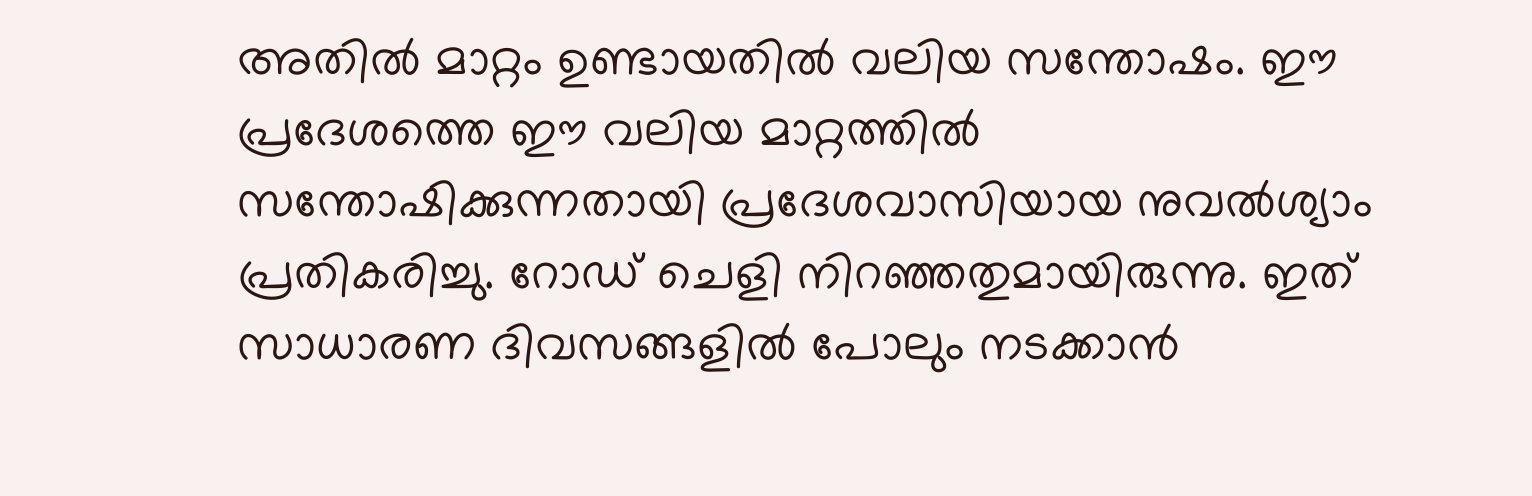അതില്‍ മാറ്റം ഉണ്ടായതില്‍ വലിയ സന്തോഷം. ഈ പ്രദേശത്തെ ഈ വലിയ മാറ്റത്തില്‍ സന്തോഷിക്കുന്നതായി പ്രദേശവാസിയായ നുവല്‍ശ്യാം പ്രതികരിച്ചു. റോഡ് ചെളി നിറഞ്ഞതുമായിരുന്നു. ഇത് സാധാരണ ദിവസങ്ങളില്‍ പോലും നടക്കാന്‍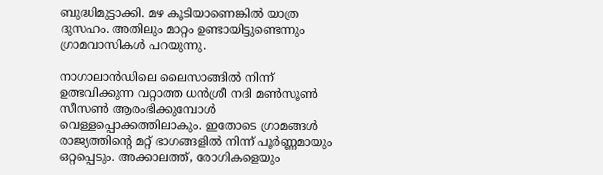ബുദ്ധിമുട്ടാക്കി. മഴ കൂടിയാണെങ്കില്‍ യാത്ര ദുസഹം. അതിലും മാറ്റം ഉണ്ടായിട്ടുണ്ടെന്നും ഗ്രാമവാസികള്‍ പറയുന്നു.

നാഗാലാന്‍ഡിലെ ലൈസാങ്ങില്‍ നിന്ന് ഉത്ഭവിക്കുന്ന വറ്റാത്ത ധന്‍ശ്രീ നദി മണ്‍സൂണ്‍ സീസണ്‍ ആരംഭിക്കുമ്പോള്‍ വെള്ളപ്പൊക്കത്തിലാകും. ഇതോടെ ഗ്രാമങ്ങള്‍ രാജ്യത്തിന്റെ മറ്റ് ഭാഗങ്ങളില്‍ നിന്ന് പൂര്‍ണ്ണമായും ഒറ്റപ്പെടും. അക്കാലത്ത്, രോഗികളെയും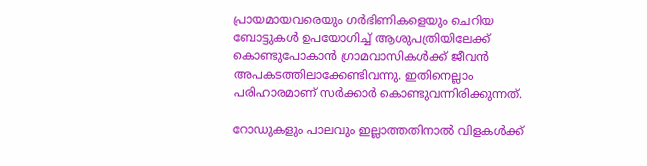പ്രായമായവരെയും ഗര്‍ഭിണികളെയും ചെറിയ ബോട്ടുകള്‍ ഉപയോഗിച്ച് ആശുപത്രിയിലേക്ക് കൊണ്ടുപോകാന്‍ ഗ്രാമവാസികള്‍ക്ക് ജീവന്‍ അപകടത്തിലാക്കേണ്ടിവന്നു. ഇതിനെല്ലാം പരിഹാരമാണ് സര്‍ക്കാര്‍ കൊണ്ടുവന്നിരിക്കുന്നത്.

റോഡുകളും പാലവും ഇല്ലാത്തതിനാല്‍ വിളകള്‍ക്ക്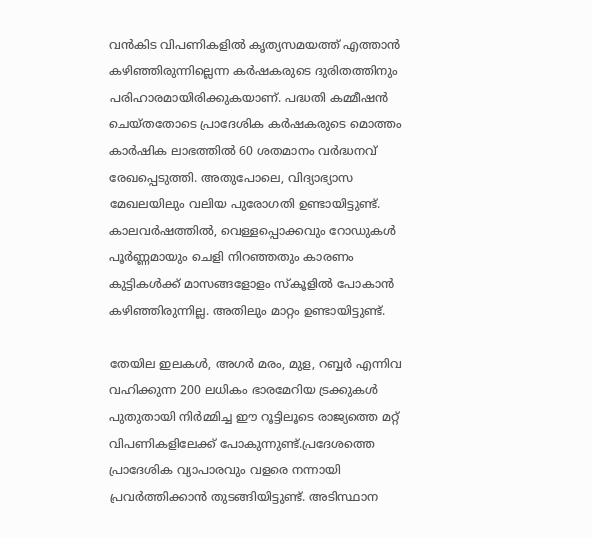വന്‍കിട വിപണികളില്‍ കൃത്യസമയത്ത് എത്താന്‍ കഴിഞ്ഞിരുന്നില്ലെന്ന കര്‍ഷകരുടെ ദുരിതത്തിനും പരിഹാരമായിരിക്കുകയാണ്. പദ്ധതി കമ്മീഷന്‍ ചെയ്തതോടെ പ്രാദേശിക കര്‍ഷകരുടെ മൊത്തം കാര്‍ഷിക ലാഭത്തില്‍ 60 ശതമാനം വര്‍ദ്ധനവ് രേഖപ്പെടുത്തി. അതുപോലെ, വിദ്യാഭ്യാസ മേഖലയിലും വലിയ പുരോഗതി ഉണ്ടായിട്ടുണ്ട്. കാലവര്‍ഷത്തില്‍, വെള്ളപ്പൊക്കവും റോഡുകള്‍ പൂര്‍ണ്ണമായും ചെളി നിറഞ്ഞതും കാരണം കുട്ടികള്‍ക്ക് മാസങ്ങളോളം സ്‌കൂളില്‍ പോകാന്‍ കഴിഞ്ഞിരുന്നില്ല. അതിലും മാറ്റം ഉണ്ടായിട്ടുണ്ട്.

തേയില ഇലകള്‍, അഗര്‍ മരം, മുള, റബ്ബര്‍ എന്നിവ വഹിക്കുന്ന 200 ലധികം ഭാരമേറിയ ട്രക്കുകള്‍ പുതുതായി നിര്‍മ്മിച്ച ഈ റൂട്ടിലൂടെ രാജ്യത്തെ മറ്റ് വിപണികളിലേക്ക് പോകുന്നുണ്ട്.പ്രദേശത്തെ പ്രാദേശിക വ്യാപാരവും വളരെ നന്നായി പ്രവര്‍ത്തിക്കാന്‍ തുടങ്ങിയിട്ടുണ്ട്. അടിസ്ഥാന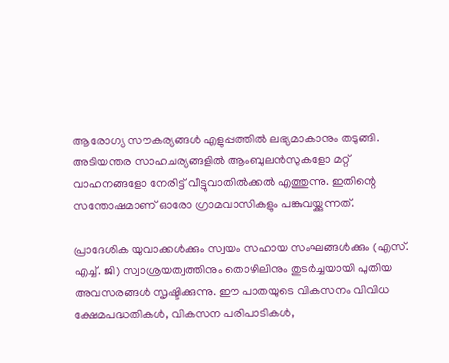ആരോഗ്യ സൗകര്യങ്ങള്‍ എളുപ്പത്തില്‍ ലഭ്യമാകാനും തടുങ്ങി. അടിയന്തര സാഹചര്യങ്ങളില്‍ ആംബുലന്‍സുകളോ മറ്റ് വാഹനങ്ങളോ നേരിട്ട് വീട്ടുവാതില്‍ക്കല്‍ എത്തുന്നു. ഇതിന്റെ സന്തോഷമാണ് ഓരോ ഗ്രാമവാസികളും പങ്കുവയ്ക്കുന്നത്.

പ്രാദേശിക യുവാക്കള്‍ക്കും സ്വയം സഹായ സംഘങ്ങള്‍ക്കും (എസ്. എച്ച്. ജി) സ്വാശ്രയത്വത്തിനും തൊഴിലിനും തുടര്‍ച്ചയായി പുതിയ അവസരങ്ങള്‍ സൃഷ്ടിക്കുന്നു. ഈ പാതയുടെ വികസനം വിവിധ ക്ഷേമപദ്ധതികള്‍, വികസന പരിപാടികള്‍,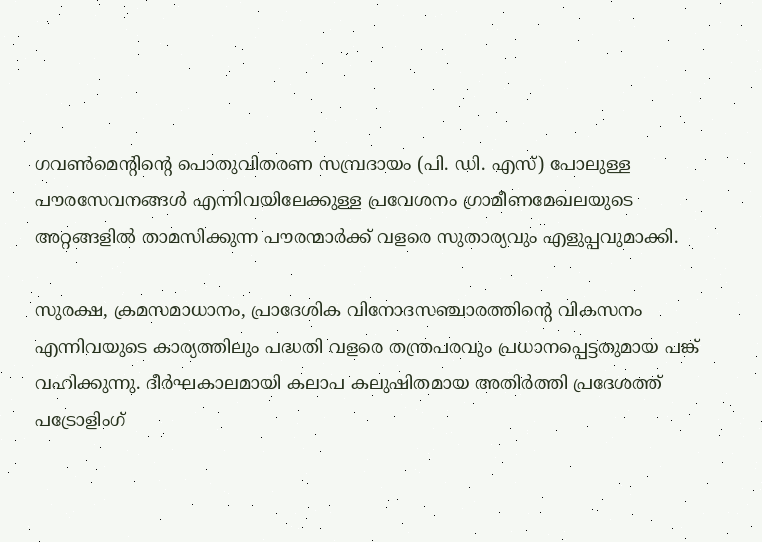ഗവണ്‍മെന്റിന്റെ പൊതുവിതരണ സമ്പ്രദായം (പി. ഡി. എസ്) പോലുള്ള പൗരസേവനങ്ങള്‍ എന്നിവയിലേക്കുള്ള പ്രവേശനം ഗ്രാമീണമേഖലയുടെ അറ്റങ്ങളില്‍ താമസിക്കുന്ന പൗരന്മാര്‍ക്ക് വളരെ സുതാര്യവും എളുപ്പവുമാക്കി.

സുരക്ഷ, ക്രമസമാധാനം, പ്രാദേശിക വിനോദസഞ്ചാരത്തിന്റെ വികസനം എന്നിവയുടെ കാര്യത്തിലും പദ്ധതി വളരെ തന്ത്രപരവും പ്രധാനപ്പെട്ടതുമായ പങ്ക് വഹിക്കുന്നു. ദീര്‍ഘകാലമായി കലാപ കലുഷിതമായ അതിര്‍ത്തി പ്രദേശത്ത് പട്രോളിംഗ്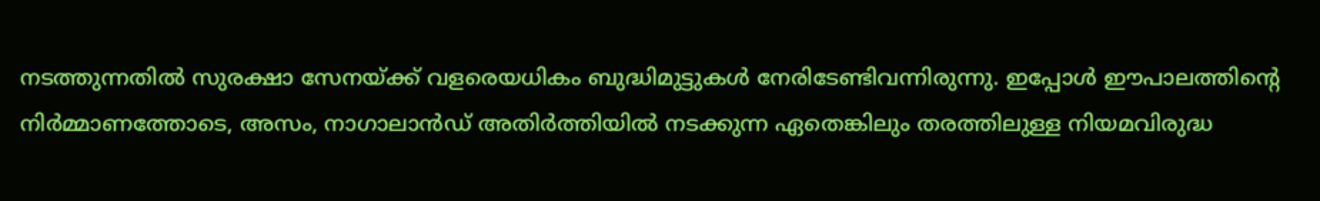നടത്തുന്നതില്‍ സുരക്ഷാ സേനയ്ക്ക് വളരെയധികം ബുദ്ധിമുട്ടുകള്‍ നേരിടേണ്ടിവന്നിരുന്നു. ഇപ്പോള്‍ ഈപാലത്തിന്റെ നിര്‍മ്മാണത്തോടെ, അസം, നാഗാലാന്‍ഡ് അതിര്‍ത്തിയില്‍ നടക്കുന്ന ഏതെങ്കിലും തരത്തിലുള്ള നിയമവിരുദ്ധ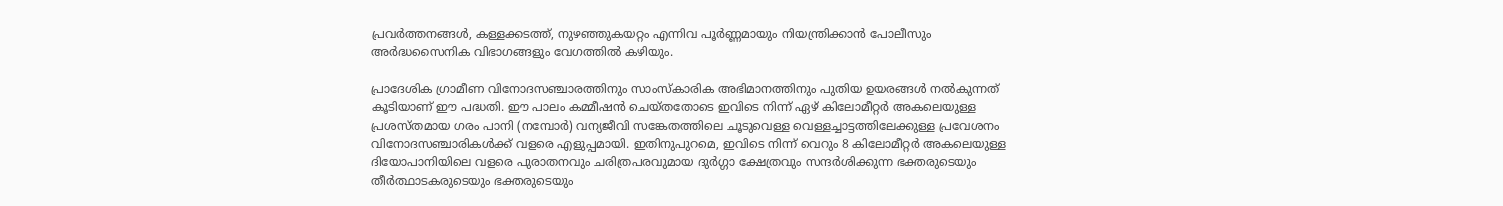പ്രവര്‍ത്തനങ്ങള്‍, കള്ളക്കടത്ത്, നുഴഞ്ഞുകയറ്റം എന്നിവ പൂര്‍ണ്ണമായും നിയന്ത്രിക്കാന്‍ പോലീസും അര്‍ദ്ധസൈനിക വിഭാഗങ്ങളും വേഗത്തില്‍ കഴിയും.

പ്രാദേശിക ഗ്രാമീണ വിനോദസഞ്ചാരത്തിനും സാംസ്‌കാരിക അഭിമാനത്തിനും പുതിയ ഉയരങ്ങള്‍ നല്‍കുന്നത് കൂടിയാണ് ഈ പദ്ധതി. ഈ പാലം കമ്മീഷന്‍ ചെയ്തതോടെ ഇവിടെ നിന്ന് ഏഴ് കിലോമീറ്റര്‍ അകലെയുള്ള പ്രശസ്തമായ ഗരം പാനി (നമ്പോര്‍) വന്യജീവി സങ്കേതത്തിലെ ചൂടുവെള്ള വെള്ളച്ചാട്ടത്തിലേക്കുള്ള പ്രവേശനം വിനോദസഞ്ചാരികള്‍ക്ക് വളരെ എളുപ്പമായി. ഇതിനുപുറമെ, ഇവിടെ നിന്ന് വെറും 8 കിലോമീറ്റര്‍ അകലെയുള്ള ദിയോപാനിയിലെ വളരെ പുരാതനവും ചരിത്രപരവുമായ ദുര്‍ഗ്ഗാ ക്ഷേത്രവും സന്ദര്‍ശിക്കുന്ന ഭക്തരുടെയും തീര്‍ത്ഥാടകരുടെയും ഭക്തരുടെയും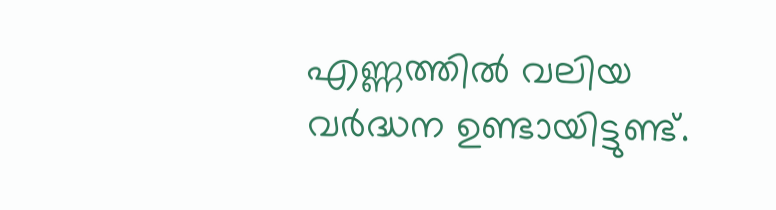എണ്ണത്തില്‍ വലിയ വര്‍ദ്ധന ഉണ്ടായിട്ടുണ്ട്.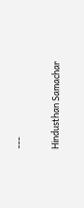---

Hindusthan Samachar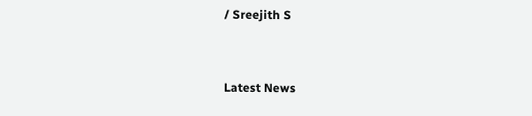/ Sreejith S


Latest News